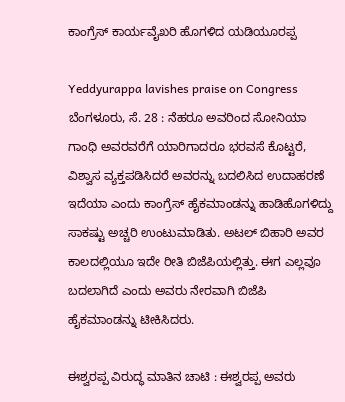ಕಾಂಗ್ರೆಸ್ ಕಾರ್ಯವೈಖರಿ ಹೊಗಳಿದ ಯಡಿಯೂರಪ್ಪ

Yeddyurappa lavishes praise on Congress
ಬೆಂಗಳೂರು, ಸೆ. 28 : ನೆಹರೂ ಅವರಿಂದ ಸೋನಿಯಾ ಗಾಂಧಿ ಅವರವರೆಗೆ ಯಾರಿಗಾದರೂ ಭರವಸೆ ಕೊಟ್ಟರೆ, ವಿಶ್ವಾಸ ವ್ಯಕ್ತಪಡಿಸಿದರೆ ಅವರನ್ನು ಬದಲಿಸಿದ ಉದಾಹರಣೆ ಇದೆಯಾ ಎಂದು ಕಾಂಗ್ರೆಸ್ ಹೈಕಮಾಂಡನ್ನು ಹಾಡಿಹೊಗಳಿದ್ದು ಸಾಕಷ್ಟು ಅಚ್ಚರಿ ಉಂಟುಮಾಡಿತು. ಅಟಲ್ ಬಿಹಾರಿ ಅವರ ಕಾಲದಲ್ಲಿಯೂ ಇದೇ ರೀತಿ ಬಿಜೆಪಿಯಲ್ಲಿತ್ತು. ಈಗ ಎಲ್ಲವೂ ಬದಲಾಗಿದೆ ಎಂದು ಅವರು ನೇರವಾಗಿ ಬಿಜೆಪಿ ಹೈಕಮಾಂಡನ್ನು ಟೀಕಿಸಿದರು.

ಈಶ್ವರಪ್ಪ ವಿರುದ್ಧ ಮಾತಿನ ಚಾಟಿ : ಈಶ್ವರಪ್ಪ ಅವರು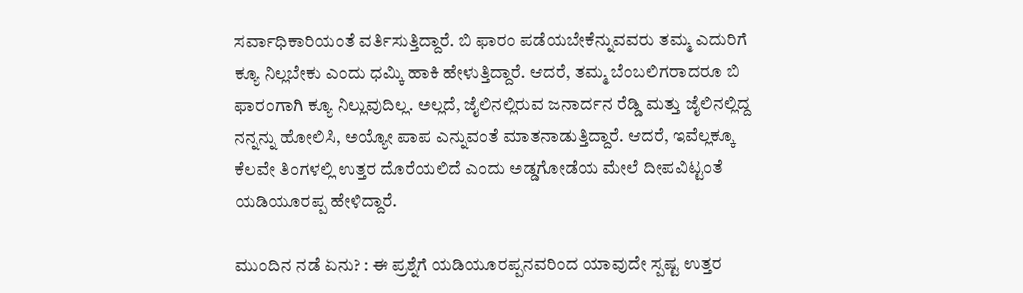ಸರ್ವಾಧಿಕಾರಿಯಂತೆ ವರ್ತಿಸುತ್ತಿದ್ದಾರೆ. ಬಿ ಫಾರಂ ಪಡೆಯಬೇಕೆನ್ನುವವರು ತಮ್ಮ ಎದುರಿಗೆ ಕ್ಯೂ ನಿಲ್ಲಬೇಕು ಎಂದು ಧಮ್ಕಿ ಹಾಕಿ ಹೇಳುತ್ತಿದ್ದಾರೆ. ಆದರೆ, ತಮ್ಮ ಬೆಂಬಲಿಗರಾದರೂ ಬಿ ಫಾರಂಗಾಗಿ ಕ್ಯೂ ನಿಲ್ಲುವುದಿಲ್ಲ. ಅಲ್ಲದೆ, ಜೈಲಿನಲ್ಲಿರುವ ಜನಾರ್ದನ ರೆಡ್ಡಿ ಮತ್ತು ಜೈಲಿನಲ್ಲಿದ್ದ ನನ್ನನ್ನು ಹೋಲಿಸಿ, ಅಯ್ಯೋ ಪಾಪ ಎನ್ನುವಂತೆ ಮಾತನಾಡುತ್ತಿದ್ದಾರೆ. ಆದರೆ, ಇವೆಲ್ಲಕ್ಕೂ ಕೆಲವೇ ತಿಂಗಳಲ್ಲಿ ಉತ್ತರ ದೊರೆಯಲಿದೆ ಎಂದು ಅಡ್ಡಗೋಡೆಯ ಮೇಲೆ ದೀಪವಿಟ್ಟಂತೆ ಯಡಿಯೂರಪ್ಪ ಹೇಳಿದ್ದಾರೆ.

ಮುಂದಿನ ನಡೆ ಏನು? : ಈ ಪ್ರಶ್ನೆಗೆ ಯಡಿಯೂರಪ್ಪನವರಿಂದ ಯಾವುದೇ ಸ್ಪಷ್ಟ ಉತ್ತರ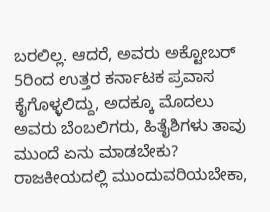ಬರಲಿಲ್ಲ. ಆದರೆ, ಅವರು ಅಕ್ಟೋಬರ್ 5ರಿಂದ ಉತ್ತರ ಕರ್ನಾಟಕ ಪ್ರವಾಸ ಕೈಗೊಳ್ಳಲಿದ್ದು, ಅದಕ್ಕೂ ಮೊದಲು ಅವರು ಬೆಂಬಲಿಗರು, ಹಿತೈಶಿಗಳು ತಾವು ಮುಂದೆ ಏನು ಮಾಡಬೇಕು? ರಾಜಕೀಯದಲ್ಲಿ ಮುಂದುವರಿಯಬೇಕಾ,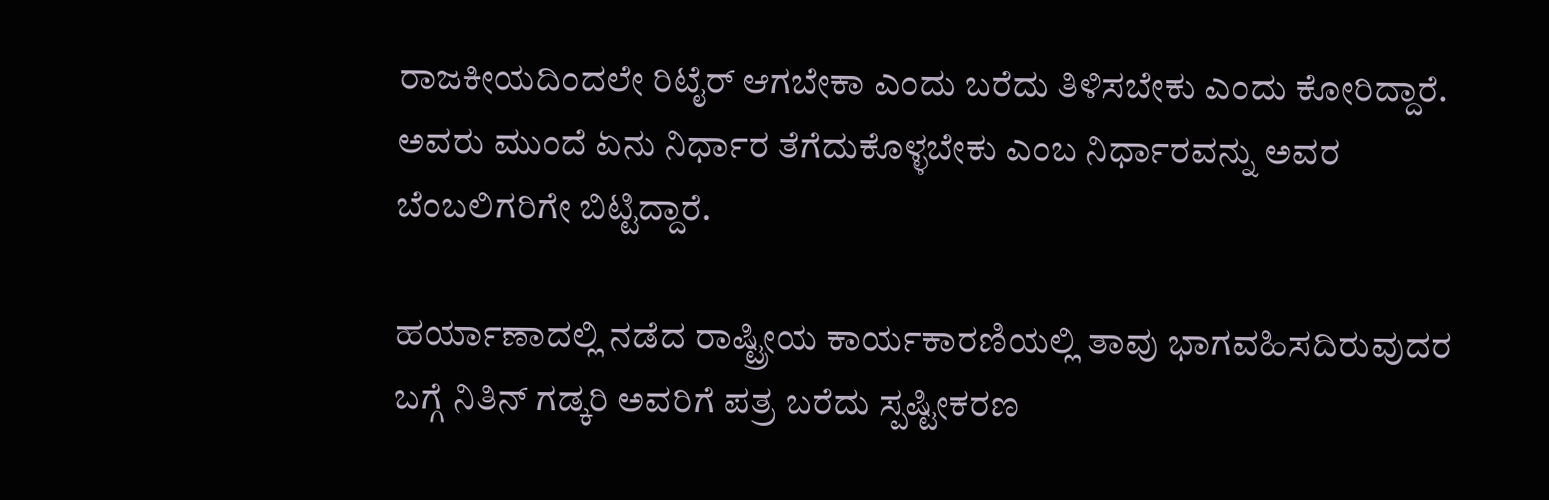ರಾಜಕೀಯದಿಂದಲೇ ರಿಟೈರ್ ಆಗಬೇಕಾ ಎಂದು ಬರೆದು ತಿಳಿಸಬೇಕು ಎಂದು ಕೋರಿದ್ದಾರೆ. ಅವರು ಮುಂದೆ ಏನು ನಿರ್ಧಾರ ತೆಗೆದುಕೊಳ್ಳಬೇಕು ಎಂಬ ನಿರ್ಧಾರವನ್ನು ಅವರ ಬೆಂಬಲಿಗರಿಗೇ ಬಿಟ್ಟಿದ್ದಾರೆ.

ಹರ್ಯಾಣಾದಲ್ಲಿ ನಡೆದ ರಾಷ್ಟ್ರೀಯ ಕಾರ್ಯಕಾರಣಿಯಲ್ಲಿ ತಾವು ಭಾಗವಹಿಸದಿರುವುದರ ಬಗ್ಗೆ ನಿತಿನ್ ಗಡ್ಕರಿ ಅವರಿಗೆ ಪತ್ರ ಬರೆದು ಸ್ಪಷ್ಟೀಕರಣ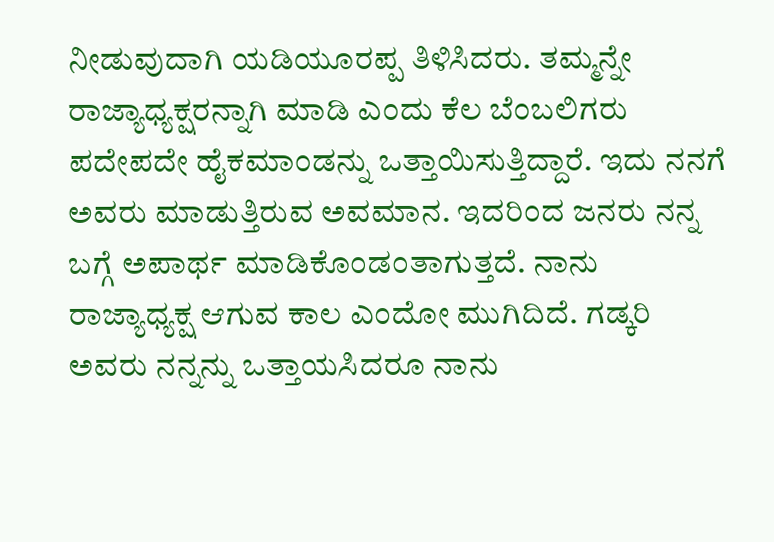ನೀಡುವುದಾಗಿ ಯಡಿಯೂರಪ್ಪ ತಿಳಿಸಿದರು. ತಮ್ಮನ್ನೇ ರಾಜ್ಯಾಧ್ಯಕ್ಷರನ್ನಾಗಿ ಮಾಡಿ ಎಂದು ಕೆಲ ಬೆಂಬಲಿಗರು ಪದೇಪದೇ ಹೈಕಮಾಂಡನ್ನು ಒತ್ತಾಯಿಸುತ್ತಿದ್ದಾರೆ. ಇದು ನನಗೆ ಅವರು ಮಾಡುತ್ತಿರುವ ಅವಮಾನ. ಇದರಿಂದ ಜನರು ನನ್ನ ಬಗ್ಗೆ ಅಪಾರ್ಥ ಮಾಡಿಕೊಂಡಂತಾಗುತ್ತದೆ. ನಾನು ರಾಜ್ಯಾಧ್ಯಕ್ಷ ಆಗುವ ಕಾಲ ಎಂದೋ ಮುಗಿದಿದೆ. ಗಡ್ಕರಿ ಅವರು ನನ್ನನ್ನು ಒತ್ತಾಯಸಿದರೂ ನಾನು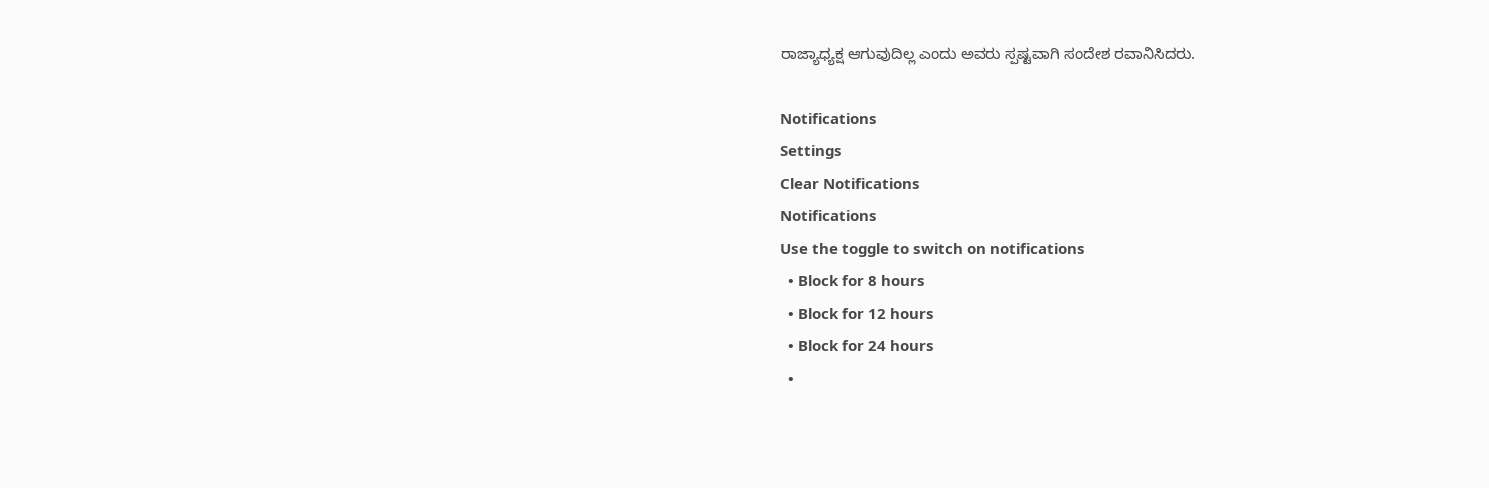ರಾಜ್ಯಾಧ್ಯಕ್ಷ ಆಗುವುದಿಲ್ಲ ಎಂದು ಅವರು ಸ್ಪಷ್ಟವಾಗಿ ಸಂದೇಶ ರವಾನಿಸಿದರು.

Notifications
Settings
Clear Notifications
Notifications
Use the toggle to switch on notifications
  • Block for 8 hours
  • Block for 12 hours
  • Block for 24 hours
  •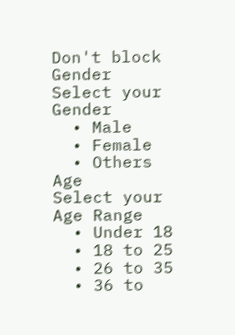Don't block
Gender
Select your Gender
  • Male
  • Female
  • Others
Age
Select your Age Range
  • Under 18
  • 18 to 25
  • 26 to 35
  • 36 to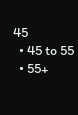45
  • 45 to 55
  • 55+